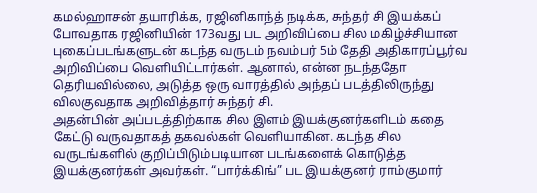கமல்ஹாசன் தயாரிக்க, ரஜினிகாந்த் நடிக்க, சுந்தர் சி இயக்கப் போவதாக ரஜினியின் 173வது பட அறிவிப்பை சில மகிழ்ச்சியான புகைப்படங்களுடன் கடந்த வருடம் நவம்பர் 5ம் தேதி அதிகாரப்பூர்வ அறிவிப்பை வெளியிட்டார்கள். ஆனால், என்ன நடந்ததோ தெரியவில்லை, அடுத்த ஒரு வாரத்தில் அந்தப் படத்திலிருந்து விலகுவதாக அறிவித்தார் சுந்தர் சி.
அதன்பின் அப்படத்திற்காக சில இளம் இயக்குனர்களிடம் கதை கேட்டு வருவதாகத் தகவல்கள் வெளியாகின. கடந்த சில வருடங்களில் குறிப்பிடும்படியான படங்களைக் கொடுத்த இயக்குனர்கள் அவர்கள். “பார்க்கிங்” பட இயக்குனர் ராம்குமார்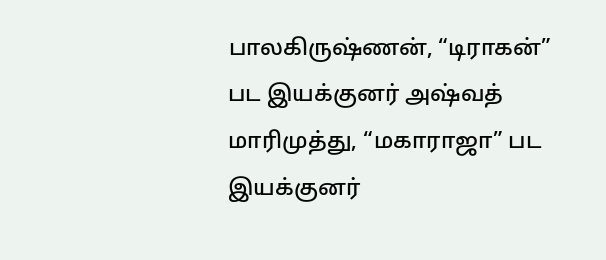பாலகிருஷ்ணன், “டிராகன்” பட இயக்குனர் அஷ்வத் மாரிமுத்து, “மகாராஜா” பட இயக்குனர்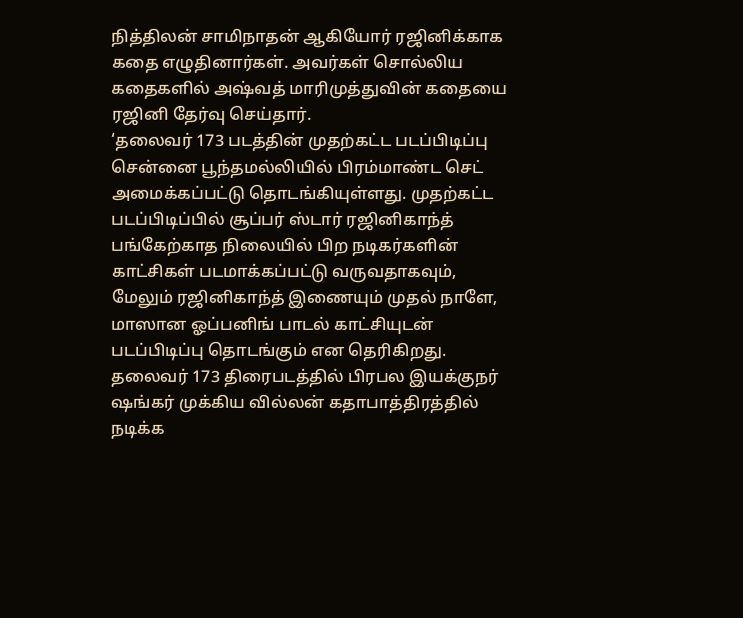நித்திலன் சாமிநாதன் ஆகியோர் ரஜினிக்காக கதை எழுதினார்கள். அவர்கள் சொல்லிய கதைகளில் அஷ்வத் மாரிமுத்துவின் கதையை ரஜினி தேர்வு செய்தார்.
‘தலைவர் 173 படத்தின் முதற்கட்ட படப்பிடிப்பு சென்னை பூந்தமல்லியில் பிரம்மாண்ட செட் அமைக்கப்பட்டு தொடங்கியுள்ளது. முதற்கட்ட படப்பிடிப்பில் சூப்பர் ஸ்டார் ரஜினிகாந்த் பங்கேற்காத நிலையில் பிற நடிகர்களின் காட்சிகள் படமாக்கப்பட்டு வருவதாகவும், மேலும் ரஜினிகாந்த் இணையும் முதல் நாளே, மாஸான ஓப்பனிங் பாடல் காட்சியுடன் படப்பிடிப்பு தொடங்கும் என தெரிகிறது.
தலைவர் 173 திரைபடத்தில் பிரபல இயக்குநர் ஷங்கர் முக்கிய வில்லன் கதாபாத்திரத்தில் நடிக்க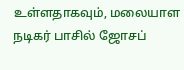உள்ளதாகவும், மலையாள நடிகர் பாசில் ஜோசப்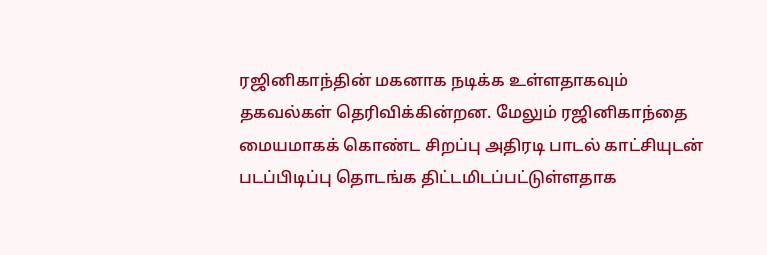ரஜினிகாந்தின் மகனாக நடிக்க உள்ளதாகவும் தகவல்கள் தெரிவிக்கின்றன. மேலும் ரஜினிகாந்தை மையமாகக் கொண்ட சிறப்பு அதிரடி பாடல் காட்சியுடன் படப்பிடிப்பு தொடங்க திட்டமிடப்பட்டுள்ளதாக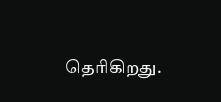தெரிகிறது.